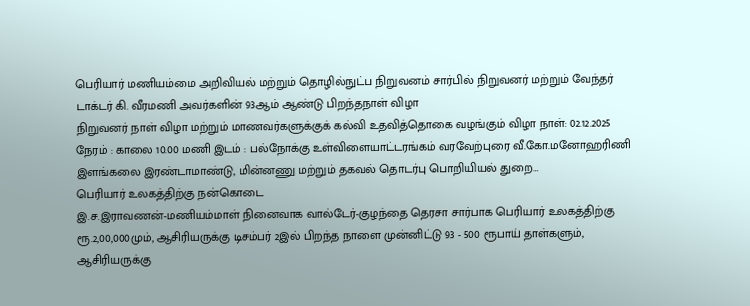பெரியார் மணியம்மை அறிவியல் மற்றும் தொழில்நுட்ப நிறுவனம் சார்பில் நிறுவனர் மற்றும் வேந்தர் டாக்டர் கி. வீரமணி அவர்களின் 93ஆம் ஆண்டு பிறந்தநாள் விழா
நிறுவனர் நாள் விழா மற்றும் மாணவர்களுக்குக் கல்வி உதவித்தொகை வழங்கும் விழா நாள்: 02.12.2025 நேரம் : காலை 10.00 மணி இடம் : பல்நோக்கு உள்விளையாட்டரங்கம் வரவேற்புரை வீ.கோ.மனோஹரிணி இளங்கலை இரண்டாமாண்டு, மின்னணு மற்றும் தகவல் தொடர்பு பொறியியல் துறை…
பெரியார் உலகத்திற்கு நன்கொடை
இ.ச.இராவணன்-மணியம்மாள் நினைவாக வால்டேர்-குழந்தை தெரசா சார்பாக பெரியார் உலகத்திற்கு ரூ.2,00,000மும், ஆசிரியருக்கு டிசம்பர் 2இல் பிறந்த நாளை முன்னிட்டு 93 - 500 ரூபாய் தாள்களும், ஆசிரியருக்கு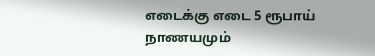எடைக்கு எடை 5 ரூபாய் நாணயமும்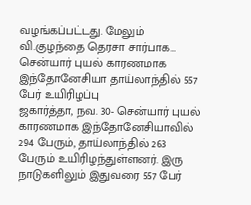வழங்கப்பட்டது. மேலும் வி.குழந்தை தெரசா சார்பாக…
சென்யார் புயல் காரணமாக இந்தோனேசியா தாய்லாந்தில் 557 பேர் உயிரிழப்பு
ஜகார்த்தா, நவ. 30- சென்யார் புயல் காரணமாக இந்தோனேசியாவில் 294 பேரும், தாய்லாந்தில் 263 பேரும் உயிரிழந்துள்ளனர். இரு நாடுகளிலும் இதுவரை 557 பேர்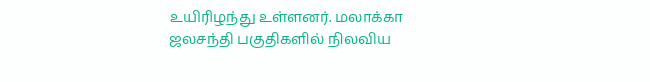உயிரிழந்து உள்ளனர். மலாக்கா ஜலசந்தி பகுதிகளில் நிலவிய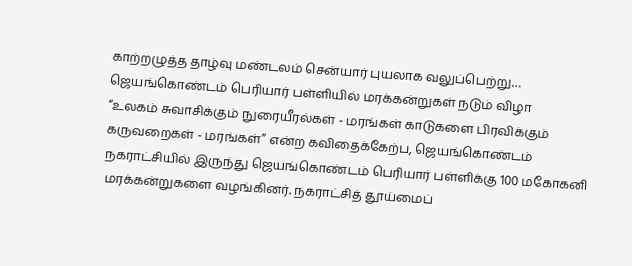காற்றழுத்த தாழ்வு மண்டலம் சென்யார் புயலாக வலுப்பெற்று…
ஜெயங்கொண்டம் பெரியார் பள்ளியில் மரக்கன்றுகள் நடும் விழா
“உலகம் சுவாசிக்கும் நுரையீரல்கள் - மரங்கள் காடுகளை பிரவிக்கும் கருவறைகள் - மரங்கள்” என்ற கவிதைக்கேற்ப, ஜெயங்கொண்டம் நகராட்சியில் இருந்து ஜெயங்கொண்டம் பெரியார் பள்ளிக்கு 100 மகோகனி மரக்கன்றுகளை வழங்கினர். நகராட்சித் தூய்மைப்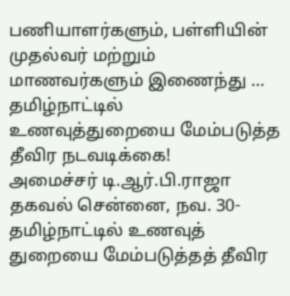பணியாளர்களும், பள்ளியின் முதல்வர் மற்றும் மாணவர்களும் இணைந்து …
தமிழ்நாட்டில் உணவுத்துறையை மேம்படுத்த தீவிர நடவடிக்கை!
அமைச்சர் டி.ஆர்.பி.ராஜா தகவல் சென்னை, நவ. 30- தமிழ்நாட்டில் உணவுத் துறையை மேம்படுத்தத் தீவிர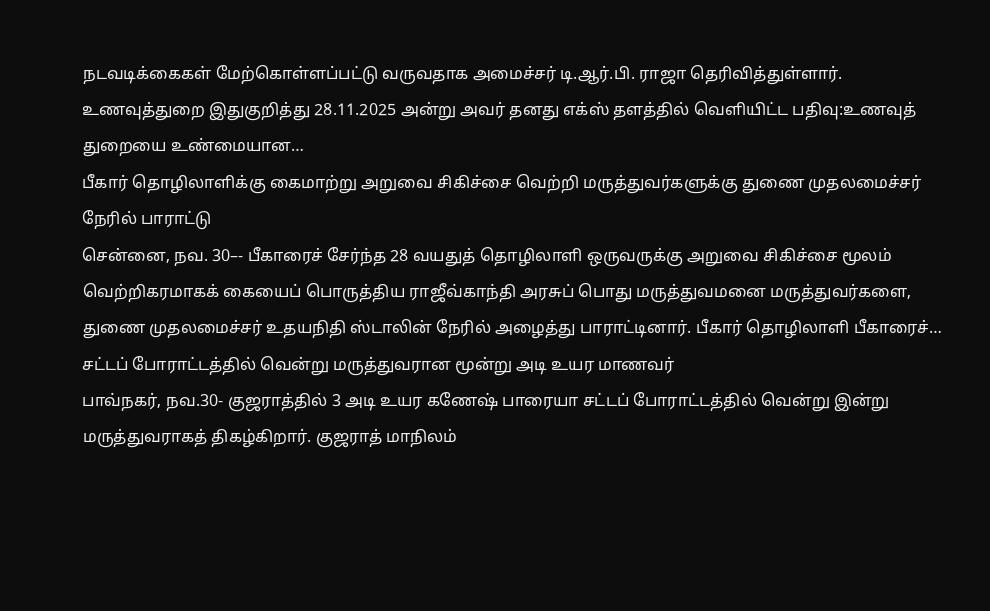நடவடிக்கைகள் மேற்கொள்ளப்பட்டு வருவதாக அமைச்சர் டி.ஆர்.பி. ராஜா தெரிவித்துள்ளார். உணவுத்துறை இதுகுறித்து 28.11.2025 அன்று அவர் தனது எக்ஸ் தளத்தில் வெளியிட்ட பதிவு:உணவுத் துறையை உண்மையான…
பீகார் தொழிலாளிக்கு கைமாற்று அறுவை சிகிச்சை வெற்றி மருத்துவர்களுக்கு துணை முதலமைச்சர் நேரில் பாராட்டு
சென்னை, நவ. 30–- பீகாரைச் சேர்ந்த 28 வயதுத் தொழிலாளி ஒருவருக்கு அறுவை சிகிச்சை மூலம் வெற்றிகரமாகக் கையைப் பொருத்திய ராஜீவ்காந்தி அரசுப் பொது மருத்துவமனை மருத்துவர்களை, துணை முதலமைச்சர் உதயநிதி ஸ்டாலின் நேரில் அழைத்து பாராட்டினார். பீகார் தொழிலாளி பீகாரைச்…
சட்டப் போராட்டத்தில் வென்று மருத்துவரான மூன்று அடி உயர மாணவர்
பாவ்நகர், நவ.30- குஜராத்தில் 3 அடி உயர கணேஷ் பாரையா சட்டப் போராட்டத்தில் வென்று இன்று மருத்துவராகத் திகழ்கிறார். குஜராத் மாநிலம்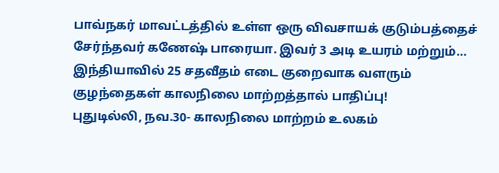பாவ்நகர் மாவட்டத்தில் உள்ள ஒரு விவசாயக் குடும்பத்தைச் சேர்ந்தவர் கணேஷ் பாரையா. இவர் 3 அடி உயரம் மற்றும்…
இந்தியாவில் 25 சதவீதம் எடை குறைவாக வளரும் குழந்தைகள் காலநிலை மாற்றத்தால் பாதிப்பு!
புதுடில்லி, நவ.30- காலநிலை மாற்றம் உலகம்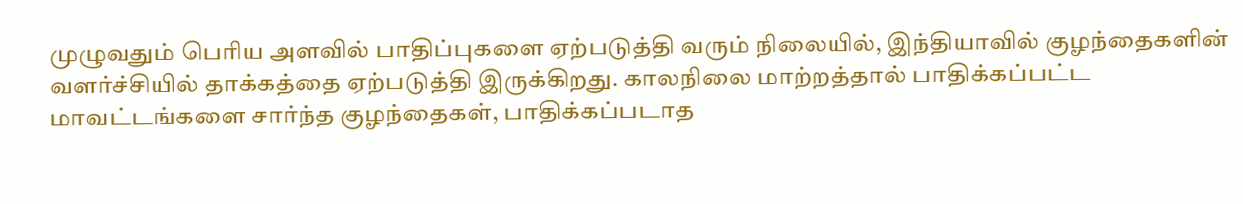முழுவதும் பெரிய அளவில் பாதிப்புகளை ஏற்படுத்தி வரும் நிலையில், இந்தியாவில் குழந்தைகளின் வளர்ச்சியில் தாக்கத்தை ஏற்படுத்தி இருக்கிறது. காலநிலை மாற்றத்தால் பாதிக்கப்பட்ட மாவட்டங்களை சார்ந்த குழந்தைகள், பாதிக்கப்படாத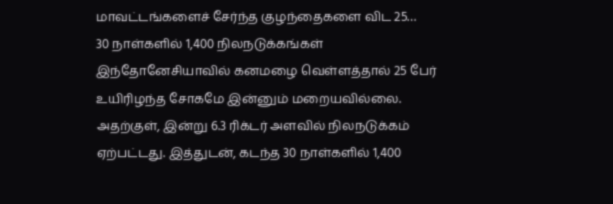மாவட்டங்களைச் சேர்ந்த குழந்தைகளை விட 25…
30 நாள்களில் 1,400 நிலநடுக்கங்கள்
இந்தோனேசியாவில் கனமழை வெள்ளத்தால் 25 பேர் உயிரிழந்த சோகமே இன்னும் மறையவில்லை. அதற்குள், இன்று 6.3 ரிக்டர் அளவில் நிலநடுக்கம் ஏற்பட்டது. இத்துடன், கடந்த 30 நாள்களில் 1,400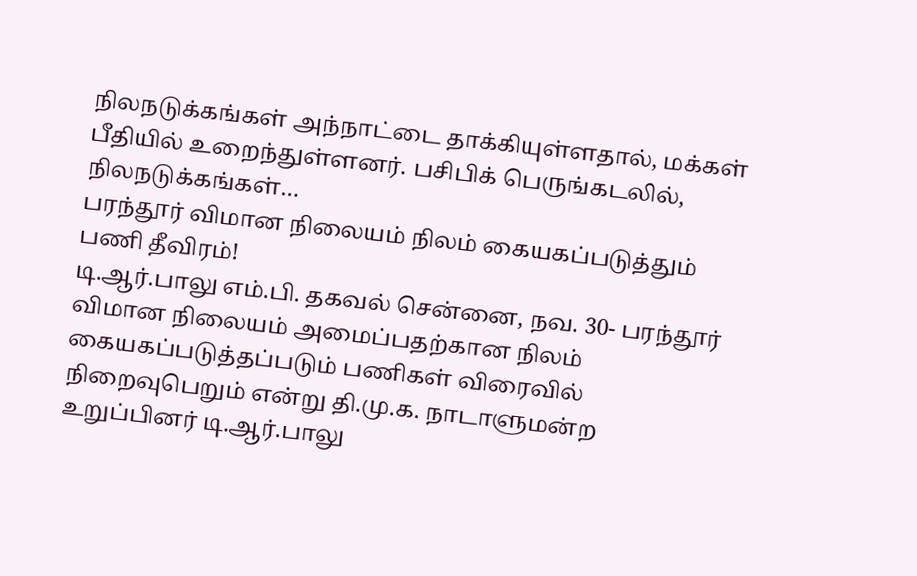நிலநடுக்கங்கள் அந்நாட்டை தாக்கியுள்ளதால், மக்கள் பீதியில் உறைந்துள்ளனர். பசிபிக் பெருங்கடலில், நிலநடுக்கங்கள்…
பரந்தூர் விமான நிலையம் நிலம் கையகப்படுத்தும் பணி தீவிரம்!
டி.ஆர்.பாலு எம்.பி. தகவல் சென்னை, நவ. 30- பரந்தூர் விமான நிலையம் அமைப்பதற்கான நிலம் கையகப்படுத்தப்படும் பணிகள் விரைவில் நிறைவுபெறும் என்று தி.மு.க. நாடாளுமன்ற உறுப்பினர் டி.ஆர்.பாலு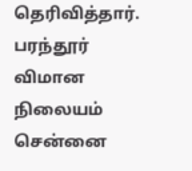தெரிவித்தார். பரந்தூர் விமான நிலையம் சென்னை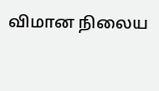விமான நிலைய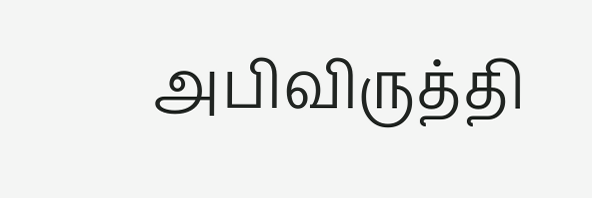அபிவிருத்தி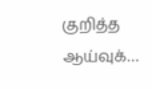குறித்த ஆய்வுக்…